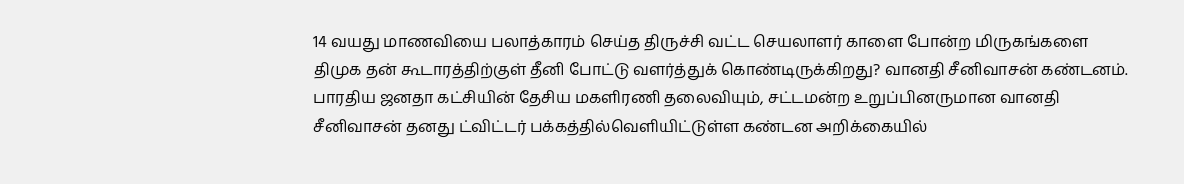14 வயது மாணவியை பலாத்காரம் செய்த திருச்சி வட்ட செயலாளர் காளை போன்ற மிருகங்களை திமுக தன் கூடாரத்திற்குள் தீனி போட்டு வளர்த்துக் கொண்டிருக்கிறது? வானதி சீனிவாசன் கண்டனம்.
பாரதிய ஜனதா கட்சியின் தேசிய மகளிரணி தலைவியும், சட்டமன்ற உறுப்பினருமான வானதி சீனிவாசன் தனது ட்விட்டர் பக்கத்தில்வெளியிட்டுள்ள கண்டன அறிக்கையில்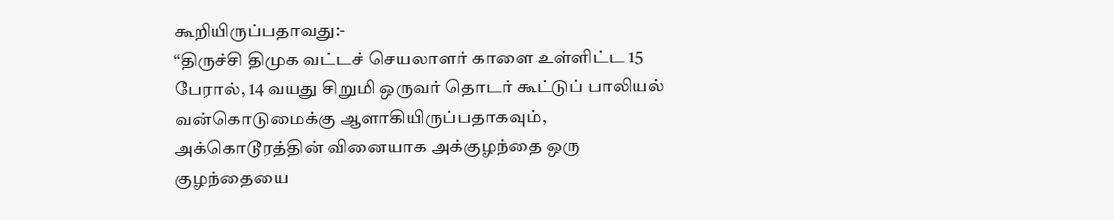கூறியிருப்பதாவது:-
“திருச்சி திமுக வட்டச் செயலாளர் காளை உள்ளிட்ட 15 பேரால், 14 வயது சிறுமி ஒருவர் தொடர் கூட்டுப் பாலியல் வன்கொடுமைக்கு ஆளாகியிருப்பதாகவும், அக்கொடூரத்தின் வினையாக அக்குழந்தை ஒரு குழந்தையை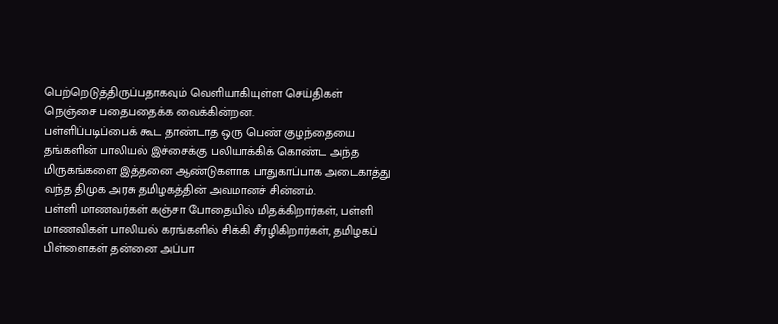பெற்றெடுத்திருப்பதாகவும் வெளியாகியுள்ள செய்திகள் நெஞ்சை பதைபதைக்க வைக்கின்றன.
பள்ளிப்படிப்பைக் கூட தாண்டாத ஒரு பெண் குழந்தையை தங்களின் பாலியல் இச்சைக்கு பலியாக்கிக் கொண்ட அந்த மிருகங்களை இத்தனை ஆண்டுகளாக பாதுகாப்பாக அடைகாத்து வந்த திமுக அரசு தமிழகத்தின் அவமானச் சின்னம்.
பள்ளி மாணவர்கள் கஞ்சா போதையில் மிதக்கிறார்கள், பள்ளி மாணவிகள் பாலியல் கரங்களில் சிக்கி சீரழிகிறார்கள், தமிழகப் பிள்ளைகள் தன்னை அப்பா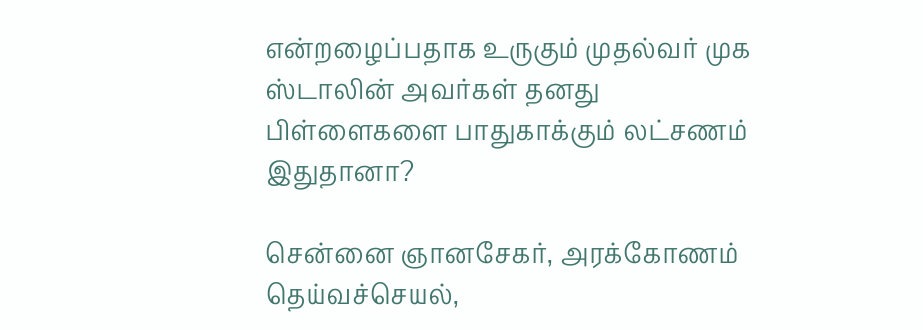என்றழைப்பதாக உருகும் முதல்வர் முக ஸ்டாலின் அவர்கள் தனது பிள்ளைகளை பாதுகாக்கும் லட்சணம் இதுதானா?

சென்னை ஞானசேகர், அரக்கோணம் தெய்வச்செயல்,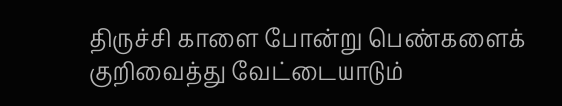திருச்சி காளை போன்று பெண்களைக் குறிவைத்து வேட்டையாடும்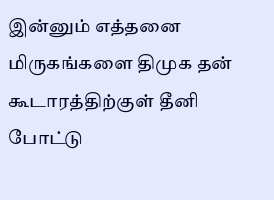இன்னும் எத்தனை மிருகங்களை திமுக தன் கூடாரத்திற்குள் தீனி போட்டு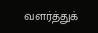வளர்த்துக்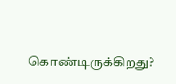கொண்டிருக்கிறது?